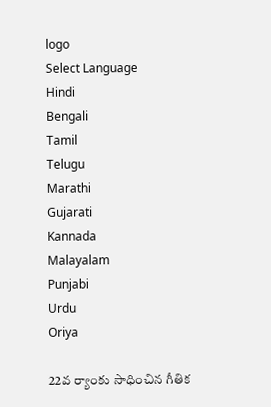logo
Select Language
Hindi
Bengali
Tamil
Telugu
Marathi
Gujarati
Kannada
Malayalam
Punjabi
Urdu
Oriya

22వ ర్యాంకు సాధించిన గీతిక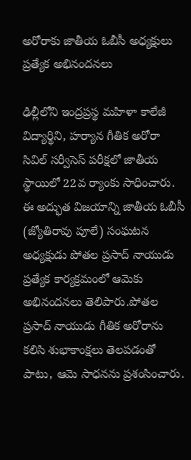అరోరాకు జాతీయ ఓబీసీ అధ్యక్షులు ప్రత్యేక అభినందనలు

ఢిల్లీలోని ఇంద్రప్రస్థ మహిళా కాలేజీ విద్యార్థిని, హర్యాన గీతిక అరోరా సివిల్ సర్వీసెస్ పరీక్షలో జాతీయ స్థాయిలో 22వ ర్యాంకు సాధించారు. ఈ అద్భుత విజయాన్ని జాతీయ ఓబీసీ (జ్యోతిరావు పూలే) సంఘటన అధ్యక్షుడు పోతల ప్రసాద్ నాయుడు ప్రత్యేక కార్యక్రమంలో ఆమెకు అభినందనలు తెలిపారు.పోతల ప్రసాద్ నాయుడు గీతిక అరోరాను కలిసి శుభాకాంక్షలు తెలపడంతో పాటు, ఆమె సాధనను ప్రశంసించారు.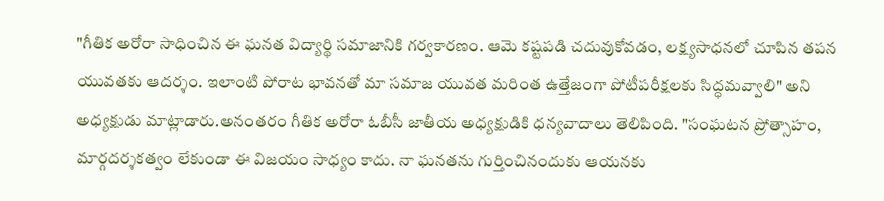"గీతిక అరోరా సాధించిన ఈ ఘనత విద్యార్థి సమాజానికి గర్వకారణం. ఆమె కష్టపడి చదువుకోవడం, లక్ష్యసాధనలో చూపిన తపన యువతకు ఆదర్శం. ఇలాంటి పోరాట భావనతో మా సమాజ యువత మరింత ఉత్తేజంగా పోటీపరీక్షలకు సిద్ధమవ్వాలి" అని అధ్యక్షుడు మాట్లాడారు.అనంతరం గీతిక అరోరా ఓబీసీ జాతీయ అధ్యక్షుడికి ధన్యవాదాలు తెలిపింది. "సంఘటన ప్రోత్సాహం, మార్గదర్శకత్వం లేకుండా ఈ విజయం సాధ్యం కాదు. నా ఘనతను గుర్తించినందుకు ఆయనకు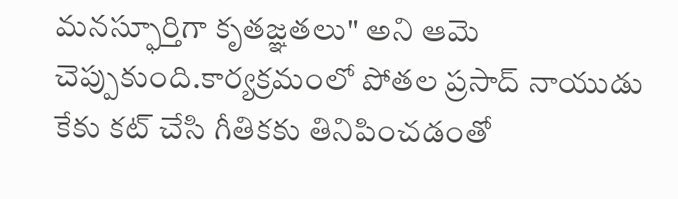మనస్ఫూర్తిగా కృతజ్ఞతలు" అని ఆమె చెప్పుకుంది.కార్యక్రమంలో పోతల ప్రసాద్ నాయుడు కేకు కట్ చేసి గీతికకు తినిపించడంతో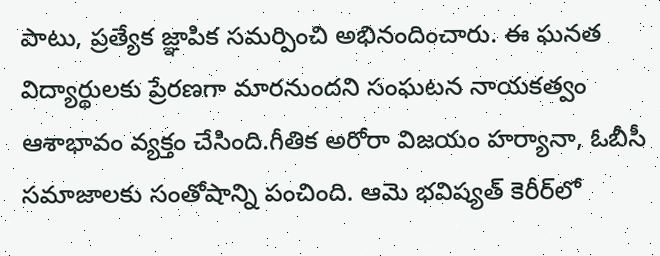పాటు, ప్రత్యేక జ్ఞాపిక సమర్పించి అభినందించారు. ఈ ఘనత విద్యార్థులకు ప్రేరణగా మారనుందని సంఘటన నాయకత్వం ఆశాభావం వ్యక్తం చేసింది.గీతిక అరోరా విజయం హర్యానా, ఓబీసీ సమాజాలకు సంతోషాన్ని పంచింది. ఆమె భవిష్యత్ కెరీర్‌లో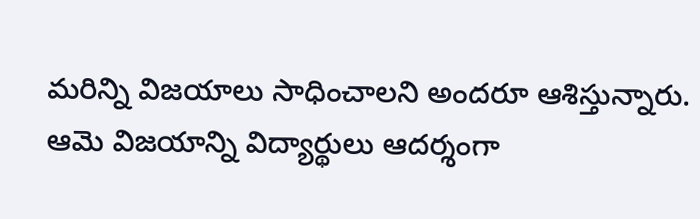మరిన్ని విజయాలు సాధించాలని అందరూ ఆశిస్తున్నారు. ఆమె విజయాన్ని విద్యార్థులు ఆదర్శంగా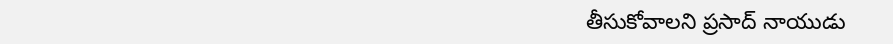తీసుకోవాలని ప్రసాద్ నాయుడు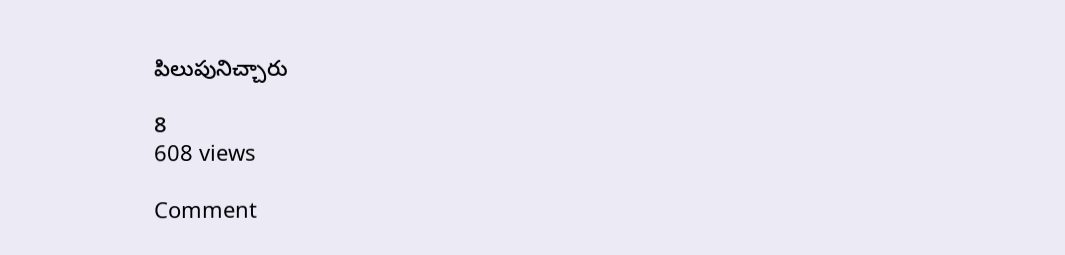పిలుపునిచ్చారు

8
608 views

Comment